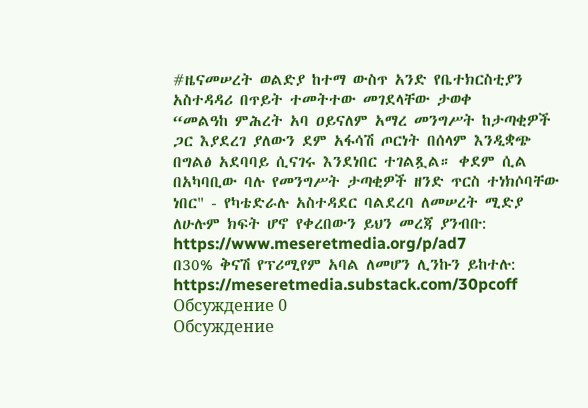#ዜናመሠረት ወልድያ ከተማ ውስጥ አንድ የቤተክርስቲያን አስተዳዳሪ በጥይት ተመትተው መገደላቸው ታወቀ
“መልዓከ ምሕረት አባ ዐይናለም አማረ መንግሥት ከታጣቂዎች ጋር እያደረገ ያለውን ደም አፋሳሽ ጦርነት በሰላም እንዲቋጭ በግልፅ አደባባይ ሲናገሩ እንደነበር ተገልጿል። ቀደም ሲል በአካባቢው ባሉ የመንግሥት ታጣቂዎች ዘንድ ጥርስ ተነክሶባቸው ነበር" - የካቴድራሉ አስተዳደር ባልደረባ ለመሠረት ሚድያ
ለሁሉም ክፍት ሆኖ የቀረበውን ይህን መረጃ ያንብቡ:
https://www.meseretmedia.org/p/ad7
በ30% ቅናሽ የፕሪሚየም አባል ለመሆን ሊንኩን ይከተሉ:
https://meseretmedia.substack.com/30pcoff
Обсуждение 0
Обсуждение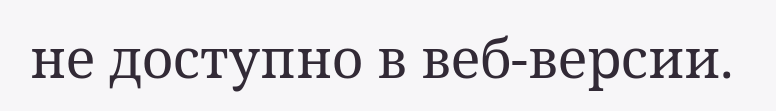не доступно в веб-версии.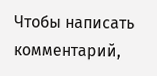Чтобы написать комментарий,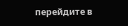перейдите в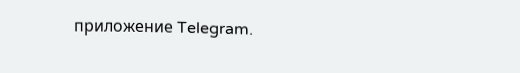приложение Telegram.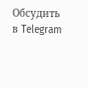Обсудить в Telegram